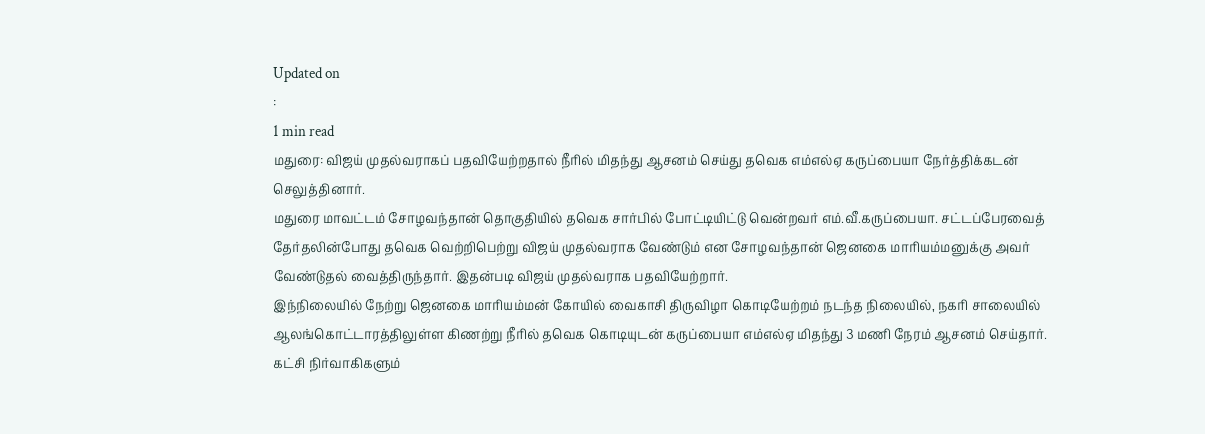Updated on
:
1 min read
மதுரை: விஜய் முதல்வராகப் பதவியேற்றதால் நீரில் மிதந்து ஆசனம் செய்து தவெக எம்எல்ஏ கருப்பையா நேர்த்திக்கடன் செலுத்தினார்.
மதுரை மாவட்டம் சோழவந்தான் தொகுதியில் தவெக சார்பில் போட்டியிட்டு வென்றவர் எம்.வீ.கருப்பையா. சட்டப்பேரவைத் தேர்தலின்போது தவெக வெற்றிபெற்று விஜய் முதல்வராக வேண்டும் என சோழவந்தான் ஜெனகை மாரியம்மனுக்கு அவர் வேண்டுதல் வைத்திருந்தார். இதன்படி விஜய் முதல்வராக பதவியேற்றார்.
இந்நிலையில் நேற்று ஜெனகை மாரியம்மன் கோயில் வைகாசி திருவிழா கொடியேற்றம் நடந்த நிலையில், நகரி சாலையில் ஆலங்கொட்டாரத்திலுள்ள கிணற்று நீரில் தவெக கொடியுடன் கருப்பையா எம்எல்ஏ மிதந்து 3 மணி நேரம் ஆசனம் செய்தார். கட்சி நிர்வாகிகளும்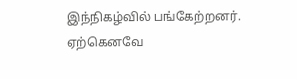இந்நிகழ்வில் பங்கேற்றனர். ஏற்கெனவே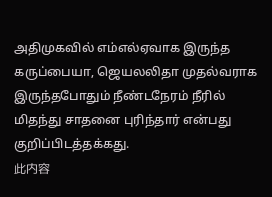அதிமுகவில் எம்எல்ஏவாக இருந்த கருப்பையா, ஜெயலலிதா முதல்வராக இருந்தபோதும் நீண்டநேரம் நீரில் மிதந்து சாதனை புரிந்தார் என்பது குறிப்பிடத்தக்கது.
此内容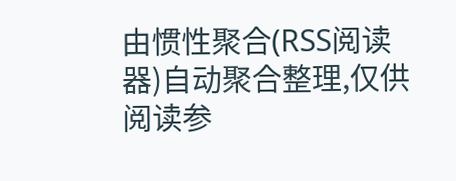由惯性聚合(RSS阅读器)自动聚合整理,仅供阅读参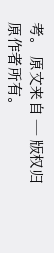考。 原文来自 — 版权归原作者所有。